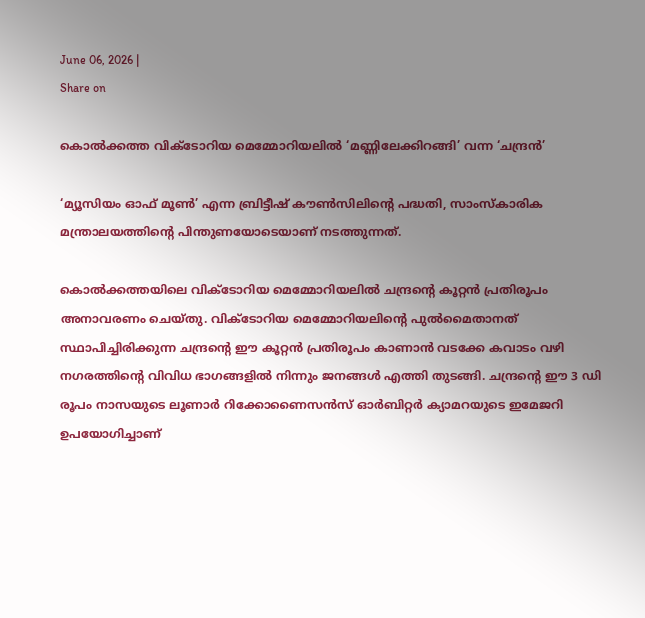June 06, 2026 |
Share on

കൊല്‍ക്കത്ത വിക്ടോറിയ മെമ്മോറിയലില്‍ ‘മണ്ണിലേക്കിറങ്ങി’ വന്ന ‘ചന്ദ്രന്‍’

‘മ്യൂസിയം ഓഫ് മൂണ്‍’ എന്ന ബ്രിട്ടീഷ് കൗണ്‍സിലിന്റെ പദ്ധതി, സാംസ്‌കാരിക മന്ത്രാലയത്തിന്റെ പിന്തുണയോടെയാണ് നടത്തുന്നത്.

കൊല്‍ക്കത്തയിലെ വിക്ടോറിയ മെമ്മോറിയലില്‍ ചന്ദ്രന്റെ കൂറ്റന്‍ പ്രതിരൂപം അനാവരണം ചെയ്തു. വിക്ടോറിയ മെമ്മോറിയലിന്റെ പുല്‍മൈതാനത് സ്ഥാപിച്ചിരിക്കുന്ന ചന്ദ്രന്റെ ഈ കൂറ്റന്‍ പ്രതിരൂപം കാണാന്‍ വടക്കേ കവാടം വഴി നഗരത്തിന്റെ വിവിധ ഭാഗങ്ങളില്‍ നിന്നും ജനങ്ങള്‍ എത്തി തുടങ്ങി. ചന്ദ്രന്റെ ഈ 3 ഡി രൂപം നാസയുടെ ലൂണാര്‍ റിക്കോണൈസന്‍സ് ഓര്‍ബിറ്റര്‍ ക്യാമറയുടെ ഇമേജറി ഉപയോഗിച്ചാണ്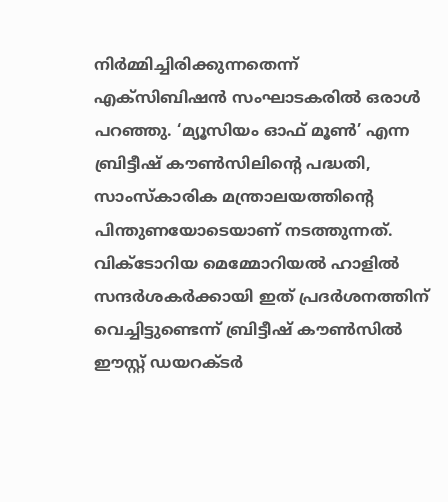നിര്‍മ്മിച്ചിരിക്കുന്നതെന്ന് എക്‌സിബിഷന്‍ സംഘാടകരില്‍ ഒരാള്‍ പറഞ്ഞു. ‘മ്യൂസിയം ഓഫ് മൂണ്‍’ എന്ന ബ്രിട്ടീഷ് കൗണ്‍സിലിന്റെ പദ്ധതി, സാംസ്‌കാരിക മന്ത്രാലയത്തിന്റെ പിന്തുണയോടെയാണ് നടത്തുന്നത്. വിക്ടോറിയ മെമ്മോറിയല്‍ ഹാളില്‍ സന്ദര്‍ശകര്‍ക്കായി ഇത് പ്രദര്‍ശനത്തിന് വെച്ചിട്ടുണ്ടെന്ന് ബ്രിട്ടീഷ് കൗണ്‍സില്‍ ഈസ്റ്റ് ഡയറക്ടര്‍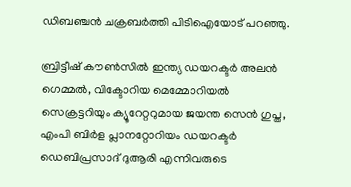ഡിബഞ്ചന്‍ ചക്രബര്‍ത്തി പിടിഐയോട് പറഞ്ഞു.

ബ്രിട്ടീഷ് കൗണ്‍സില്‍ ഇന്ത്യ ഡയറക്ടര്‍ അലന്‍ ഗെമ്മല്‍, വിക്ടോറിയ മെമ്മോറിയല്‍ സെക്രട്ടറിയും ക്യൂറേറ്ററുമായ ജയന്ത സെന്‍ ഗുപ്ത, എംപി ബിര്‍ള പ്ലാനറ്റോറിയം ഡയറക്ടര്‍ ഡെബിപ്രസാദ് ദുആരി എന്നിവരുടെ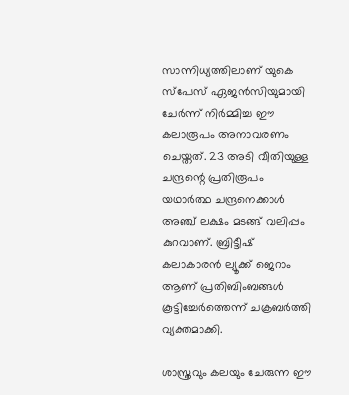സാന്നിധ്യത്തിലാണ് യുകെ സ്പേസ് ഏജന്‍സിയുമായി ചേര്‍ന്ന് നിര്‍മ്മിച്ച ഈ കലാരൂപം അനാവരണം ചെയ്തത്. 23 അടി വീതിയുള്ള ചന്ദ്രന്റെ പ്രതിരൂപം യഥാര്‍ത്ഥ ചന്ദ്രനെക്കാള്‍ അഞ്ച് ലക്ഷം മടങ്ങ് വലിപ്പം കുറവാണ്. ബ്രിട്ടീഷ് കലാകാരന്‍ ല്യൂക്ക് ജെറാം ആണ് പ്രതിബിംബങ്ങള്‍ കൂട്ടിച്ചേര്‍ത്തെന്ന് ചക്രബര്‍ത്തി വ്യക്തമാക്കി.

ശാസ്ത്രവും കലയും ചേരുന്ന ഈ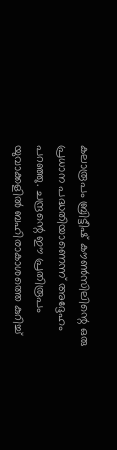കലാരൂപം ബ്രിട്ടീഷ് കൗണ്‍സിലിന്റെ ഒരു പ്രധാന പദ്ധതിയാണെന്ന് അദ്ദേഹം പറഞ്ഞു. ചന്ദ്രന്റെ ഈ പ്രതിരൂപം യുവാക്കളില്‍ ബഹിരാകാശത്തെ കുറിച്ച്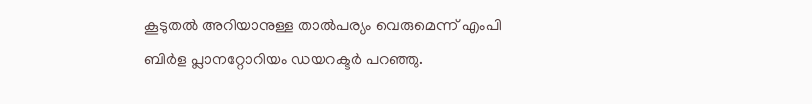കൂടുതല്‍ അറിയാനുള്ള താല്‍പര്യം വെരുമെന്ന് എംപി ബിര്‍ള പ്ലാനറ്റോറിയം ഡയറക്ടര്‍ പറഞ്ഞു.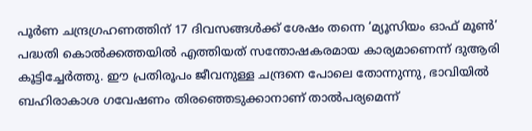പൂര്‍ണ ചന്ദ്രഗ്രഹണത്തിന് 17 ദിവസങ്ങള്‍ക്ക് ശേഷം തന്നെ ‘മ്യൂസിയം ഓഫ് മൂണ്‍’ പദ്ധതി കൊല്‍ക്കത്തയില്‍ എത്തിയത് സന്തോഷകരമായ കാര്യമാണെന്ന് ദുആരി കൂട്ടിച്ചേര്‍ത്തു. ഈ പ്രതിരൂപം ജീവനുള്ള ചന്ദ്രനെ പോലെ തോന്നുന്നു, ഭാവിയില്‍ ബഹിരാകാശ ഗവേഷണം തിരഞ്ഞെടുക്കാനാണ് താല്‍പര്യമെന്ന്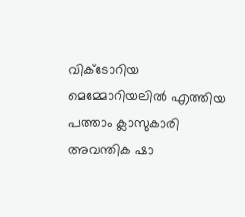വിക്ടോറിയ മെമ്മോറിയലില്‍ എത്തിയ പത്താം ക്ലാസുകാരി അവന്തിക ഷാ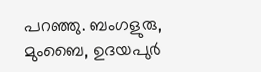പറഞ്ഞു. ബംഗളുരു, മുംബൈ, ഉദയപുര്‍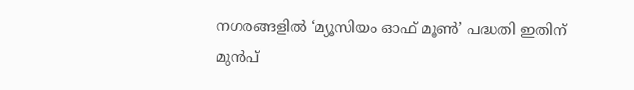നഗരങ്ങളില്‍ ‘മ്യൂസിയം ഓഫ് മൂണ്‍’ പദ്ധതി ഇതിന് മുന്‍പ്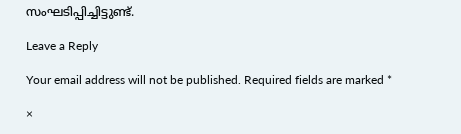സംഘടിപ്പിച്ചിട്ടുണ്ട്.

Leave a Reply

Your email address will not be published. Required fields are marked *

×